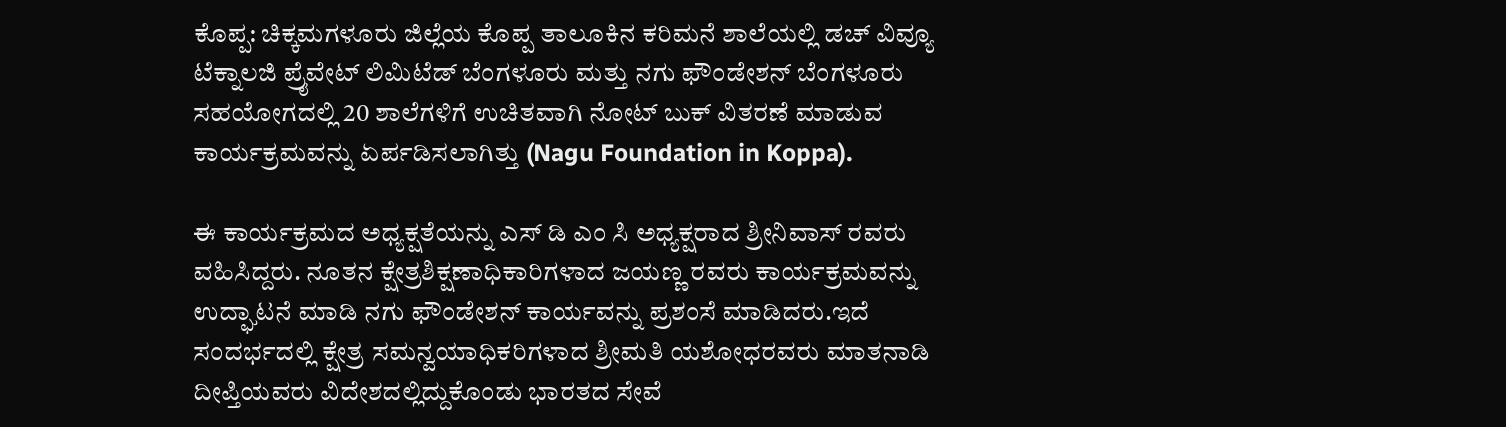ಕೊಪ್ಪ: ಚಿಕ್ಕಮಗಳೂರು ಜಿಲ್ಲೆಯ ಕೊಪ್ಪ ತಾಲೂಕಿನ ಕರಿಮನೆ ಶಾಲೆಯಲ್ಲಿ ಡಚ್ ವಿವ್ಯೂ ಟೆಕ್ನಾಲಜಿ ಪ್ರೈವೇಟ್ ಲಿಮಿಟೆಡ್ ಬೆಂಗಳೂರು ಮತ್ತು ನಗು ಫೌಂಡೇಶನ್ ಬೆಂಗಳೂರು ಸಹಯೋಗದಲ್ಲಿ 20 ಶಾಲೆಗಳಿಗೆ ಉಚಿತವಾಗಿ ನೋಟ್ ಬುಕ್ ವಿತರಣೆ ಮಾಡುವ ಕಾರ್ಯಕ್ರಮವನ್ನು ಏರ್ಪಡಿಸಲಾಗಿತ್ತು (Nagu Foundation in Koppa).

ಈ ಕಾರ್ಯಕ್ರಮದ ಅಧ್ಯಕ್ಷತೆಯನ್ನು ಎಸ್ ಡಿ ಎಂ ಸಿ ಅಧ್ಯಕ್ಷರಾದ ಶ್ರೀನಿವಾಸ್ ರವರು ವಹಿಸಿದ್ದರು. ನೂತನ ಕ್ಷೇತ್ರಶಿಕ್ಷಣಾಧಿಕಾರಿಗಳಾದ ಜಯಣ್ಣ ರವರು ಕಾರ್ಯಕ್ರಮವನ್ನು ಉದ್ಘಾಟನೆ ಮಾಡಿ ನಗು ಫೌಂಡೇಶನ್ ಕಾರ್ಯವನ್ನು ಪ್ರಶಂಸೆ ಮಾಡಿದರು.ಇದೆ ಸಂದರ್ಭದಲ್ಲಿ ಕ್ಷೇತ್ರ ಸಮನ್ವಯಾಧಿಕರಿಗಳಾದ ಶ್ರೀಮತಿ ಯಶೋಧರವರು ಮಾತನಾಡಿ ದೀಪ್ತಿಯವರು ವಿದೇಶದಲ್ಲಿದ್ದುಕೊಂಡು ಭಾರತದ ಸೇವೆ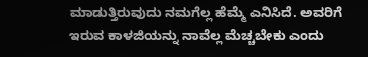ಮಾಡುತ್ತಿರುವುದು ನಮಗೆಲ್ಲ ಹೆಮ್ಮೆ ಎನಿಸಿದೆ. ಅವರಿಗೆ ಇರುವ ಕಾಳಜಿಯನ್ನು ನಾವೆಲ್ಲ ಮೆಚ್ಚಬೇಕು ಎಂದು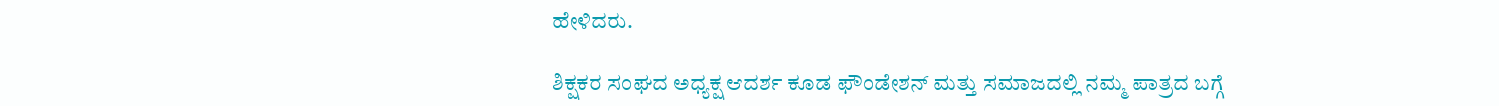ಹೇಳಿದರು.

ಶಿಕ್ಷಕರ ಸಂಘದ ಅಧ್ಯಕ್ಷ ಆದರ್ಶ ಕೂಡ ಫೌಂಡೇಶನ್ ಮತ್ತು ಸಮಾಜದಲ್ಲಿ ನಮ್ಮ ಪಾತ್ರದ ಬಗ್ಗೆ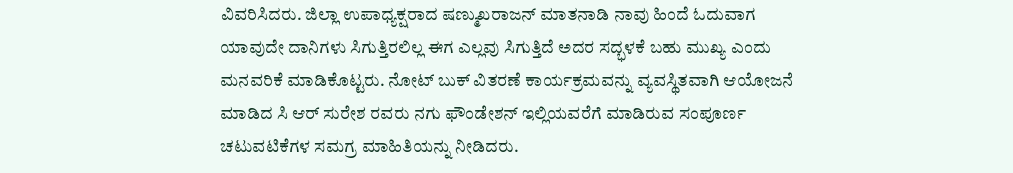ವಿವರಿಸಿದರು. ಜಿಲ್ಲಾ ಉಪಾಧ್ಯಕ್ಷರಾದ ಷಣ್ಮುಖರಾಜನ್ ಮಾತನಾಡಿ ನಾವು ಹಿಂದೆ ಓದುವಾಗ ಯಾವುದೇ ದಾನಿಗಳು ಸಿಗುತ್ತಿರಲಿಲ್ಲ ಈಗ ಎಲ್ಲವು ಸಿಗುತ್ತಿದೆ ಅದರ ಸದ್ಭಳಕೆ ಬಹು ಮುಖ್ಯ ಎಂದು ಮನವರಿಕೆ ಮಾಡಿಕೊಟ್ಟರು. ನೋಟ್ ಬುಕ್ ವಿತರಣೆ ಕಾರ್ಯಕ್ರಮವನ್ನು ವ್ಯವಸ್ಥಿತವಾಗಿ ಆಯೋಜನೆ ಮಾಡಿದ ಸಿ ಆರ್ ಸುರೇಶ ರವರು ನಗು ಫೌಂಡೇಶನ್ ಇಲ್ಲಿಯವರೆಗೆ ಮಾಡಿರುವ ಸಂಪೂರ್ಣ ಚಟುವಟಿಕೆಗಳ ಸಮಗ್ರ ಮಾಹಿತಿಯನ್ನು ನೀಡಿದರು.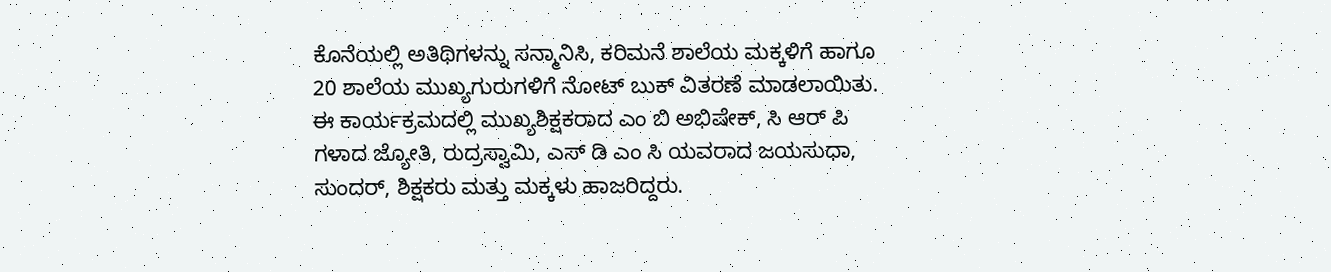ಕೊನೆಯಲ್ಲಿ ಅತಿಥಿಗಳನ್ನು ಸನ್ಮಾನಿಸಿ, ಕರಿಮನೆ ಶಾಲೆಯ ಮಕ್ಕಳಿಗೆ ಹಾಗೂ 20 ಶಾಲೆಯ ಮುಖ್ಯಗುರುಗಳಿಗೆ ನೋಟ್ ಬುಕ್ ವಿತರಣೆ ಮಾಡಲಾಯಿತು. ಈ ಕಾರ್ಯಕ್ರಮದಲ್ಲಿ ಮುಖ್ಯಶಿಕ್ಷಕರಾದ ಎಂ ಬಿ ಅಭಿಷೇಕ್, ಸಿ ಆರ್ ಪಿ ಗಳಾದ ಜ್ಯೋತಿ, ರುದ್ರಸ್ವಾಮಿ, ಎಸ್ ಡಿ ಎಂ ಸಿ ಯವರಾದ ಜಯಸುಧಾ, ಸುಂದರ್, ಶಿಕ್ಷಕರು ಮತ್ತು ಮಕ್ಕಳು ಹಾಜರಿದ್ದರು.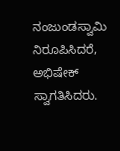ನಂಜುಂಡಸ್ವಾಮಿ ನಿರೂಪಿಸಿದರೆ, ಅಭಿಷೇಕ್ ಸ್ವಾಗತಿಸಿದರು.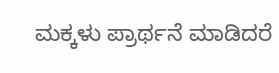ಮಕ್ಕಳು ಪ್ರಾರ್ಥನೆ ಮಾಡಿದರೆ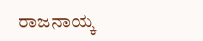ರಾಜನಾಯ್ಕ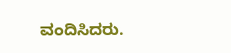ವಂದಿಸಿದರು.